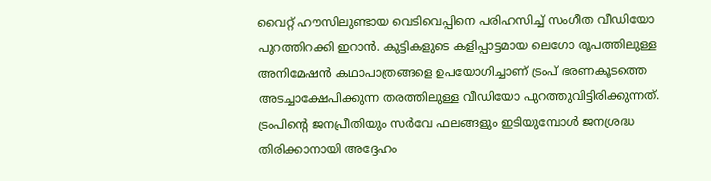വൈറ്റ് ഹൗസിലുണ്ടായ വെടിവെപ്പിനെ പരിഹസിച്ച് സംഗീത വീഡിയോ പുറത്തിറക്കി ഇറാന്‍. കുട്ടികളുടെ കളിപ്പാട്ടമായ ലെഗോ രൂപത്തിലുള്ള അനിമേഷന്‍ കഥാപാത്രങ്ങളെ ഉപയോഗിച്ചാണ് ട്രംപ് ഭരണകൂടത്തെ അടച്ചാക്ഷേപിക്കുന്ന തരത്തിലുള്ള വീഡിയോ പുറത്തുവിട്ടിരിക്കുന്നത്. ട്രംപിന്റെ ജനപ്രീതിയും സര്‍വേ ഫലങ്ങളും ഇടിയുമ്പോള്‍ ജനശ്രദ്ധ തിരിക്കാനായി അദ്ദേഹം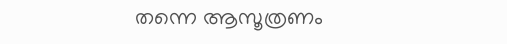തന്നെ ആസൂത്രണം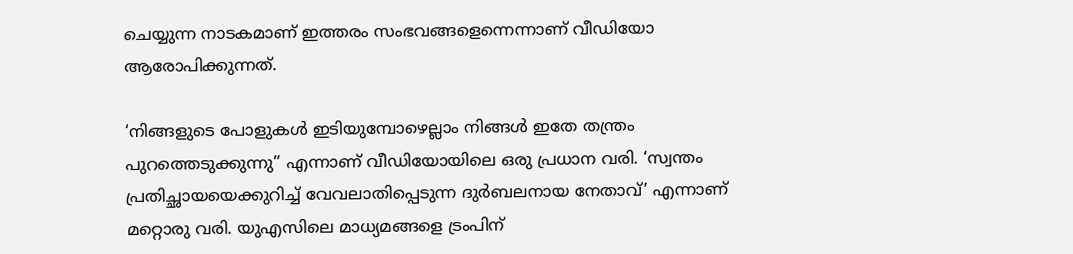ചെയ്യുന്ന നാടകമാണ് ഇത്തരം സംഭവങ്ങളെന്നെന്നാണ് വീഡിയോ ആരോപിക്കുന്നത്.

‘നിങ്ങളുടെ പോളുകള്‍ ഇടിയുമ്പോഴെല്ലാം നിങ്ങള്‍ ഇതേ തന്ത്രം പുറത്തെടുക്കുന്നു” എന്നാണ് വീഡിയോയിലെ ഒരു പ്രധാന വരി. ‘സ്വന്തം പ്രതിച്ഛായയെക്കുറിച്ച് വേവലാതിപ്പെടുന്ന ദുര്‍ബലനായ നേതാവ്’ എന്നാണ് മറ്റൊരു വരി. യുഎസിലെ മാധ്യമങ്ങളെ ട്രംപിന്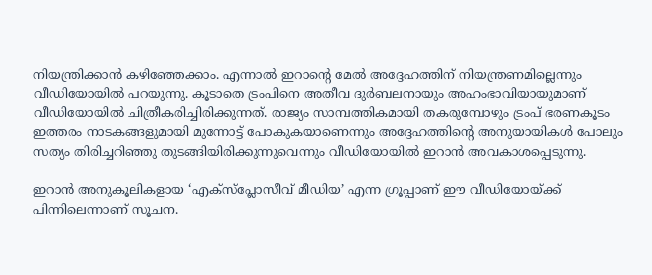നിയന്ത്രിക്കാന്‍ കഴിഞ്ഞേക്കാം. എന്നാല്‍ ഇറാന്റെ മേല്‍ അദ്ദേഹത്തിന് നിയന്ത്രണമില്ലെന്നും വീഡിയോയില്‍ പറയുന്നു. കൂടാതെ ട്രംപിനെ അതീവ ദുര്‍ബലനായും അഹംഭാവിയായുമാണ് വീഡിയോയില്‍ ചിത്രീകരിച്ചിരിക്കുന്നത്. രാജ്യം സാമ്പത്തികമായി തകരുമ്പോഴും ട്രംപ് ഭരണകൂടം ഇത്തരം നാടകങ്ങളുമായി മുന്നോട്ട് പോകുകയാണെന്നും അദ്ദേഹത്തിന്റെ അനുയായികള്‍ പോലും സത്യം തിരിച്ചറിഞ്ഞു തുടങ്ങിയിരിക്കുന്നുവെന്നും വീഡിയോയില്‍ ഇറാന്‍ അവകാശപ്പെടുന്നു.

ഇറാന്‍ അനുകൂലികളായ ‘എക്‌സ്‌പ്ലോസീവ് മീഡിയ’ എന്ന ഗ്രൂപ്പാണ് ഈ വീഡിയോയ്ക്ക് പിന്നിലെന്നാണ് സൂചന.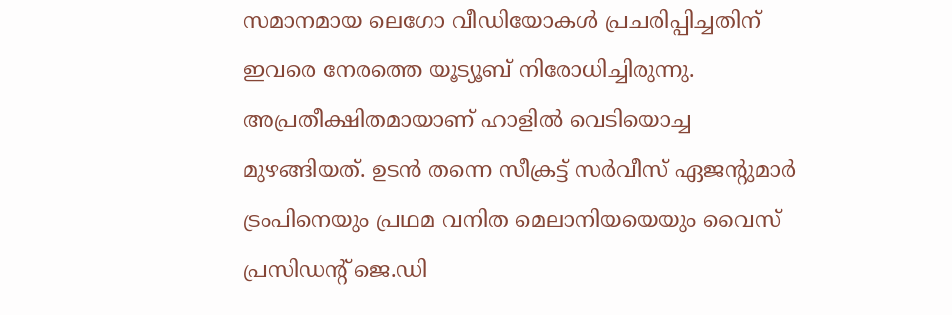സമാനമായ ലെഗോ വീഡിയോകള്‍ പ്രചരിപ്പിച്ചതിന് ഇവരെ നേരത്തെ യൂട്യൂബ് നിരോധിച്ചിരുന്നു. അപ്രതീക്ഷിതമായാണ് ഹാളില്‍ വെടിയൊച്ച മുഴങ്ങിയത്. ഉടന്‍ തന്നെ സീക്രട്ട് സര്‍വീസ് ഏജന്റുമാര്‍ ട്രംപിനെയും പ്രഥമ വനിത മെലാനിയയെയും വൈസ് പ്രസിഡന്റ് ജെ.ഡി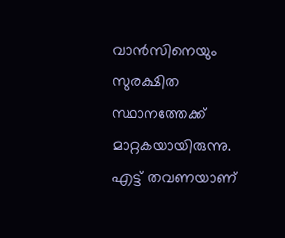വാന്‍സിനെയും സുരക്ഷിത സ്ഥാനത്തേക്ക് മാറ്റകയായിരുന്നു. എട്ട് തവണയാണ്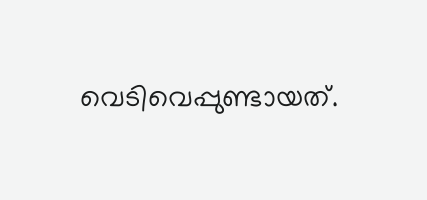വെടിവെപ്പുണ്ടായത്.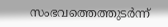സംഭവത്തെത്തുടര്‍ന്ന്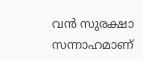വന്‍ സുരക്ഷാ സന്നാഹമാണ്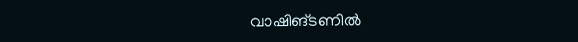വാഷിങ്ടണില്‍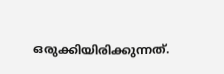ഒരുക്കിയിരിക്കുന്നത്.